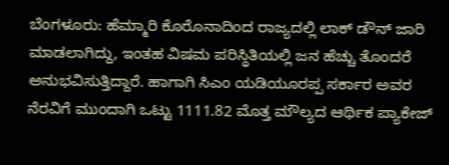ಬೆಂಗಳೂರು: ಹೆಮ್ಮಾರಿ ಕೊರೊನಾದಿಂದ ರಾಜ್ಯದಲ್ಲಿ ಲಾಕ್ ಡೌನ್ ಜಾರಿ ಮಾಡಲಾಗಿದ್ದು, ಇಂತಹ ವಿಷಮ ಪರಿಸ್ಥಿತಿಯಲ್ಲಿ ಜನ ಹೆಚ್ಚು ತೊಂದರೆ ಅನುಭವಿಸುತ್ತಿದ್ದಾರೆ. ಹಾಗಾಗಿ ಸಿಎಂ ಯಡಿಯೂರಪ್ಪ ಸರ್ಕಾರ ಅವರ ನೆರವಿಗೆ ಮುಂದಾಗಿ ಒಟ್ಟು 1111.82 ಮೊತ್ತ ಮೌಲ್ಯದ ಆರ್ಥಿಕ ಪ್ಯಾಕೇಜ್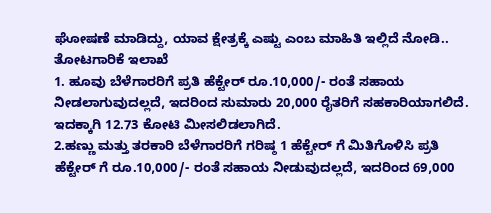ಘೋಷಣೆ ಮಾಡಿದ್ದು, ಯಾವ ಕ್ಷೇತ್ರಕ್ಕೆ ಎಷ್ಟು ಎಂಬ ಮಾಹಿತಿ ಇಲ್ಲಿದೆ ನೋಡಿ..
ತೋಟಗಾರಿಕೆ ಇಲಾಖೆ
1. ಹೂವು ಬೆಳೆಗಾರರಿಗೆ ಪ್ರತಿ ಹೆಕ್ಟೇರ್ ರೂ.10,000/- ರಂತೆ ಸಹಾಯ ನೀಡಲಾಗುವುದಲ್ಲದೆ, ಇದರಿಂದ ಸುಮಾರು 20,000 ರೈತರಿಗೆ ಸಹಕಾರಿಯಾಗಲಿದೆ. ಇದಕ್ಕಾಗಿ 12.73 ಕೋಟಿ ಮೀಸಲಿಡಲಾಗಿದೆ.
2.ಹಣ್ಣು ಮತ್ತು ತರಕಾರಿ ಬೆಳೆಗಾರರಿಗೆ ಗರಿಷ್ಠ 1 ಹೆಕ್ಟೇರ್ ಗೆ ಮಿತಿಗೊಳಿಸಿ ಪ್ರತಿ ಹೆಕ್ಟೇರ್ ಗೆ ರೂ.10,000/- ರಂತೆ ಸಹಾಯ ನೀಡುವುದಲ್ಲದೆ, ಇದರಿಂದ 69,000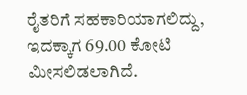ರೈತರಿಗೆ ಸಹಕಾರಿಯಾಗಲಿದ್ದು, ಇದಕ್ಕಾಗ 69.00 ಕೋಟಿ ಮೀಸಲಿಡಲಾಗಿದೆ.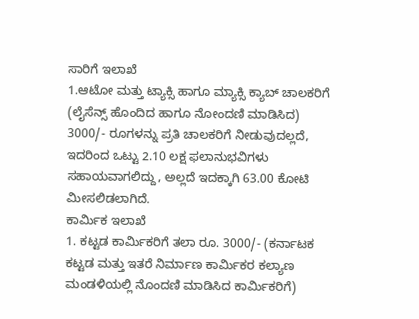ಸಾರಿಗೆ ಇಲಾಖೆ
1.ಆಟೋ ಮತ್ತು ಟ್ಯಾಕ್ಸಿ ಹಾಗೂ ಮ್ಯಾಕ್ಸಿ ಕ್ಯಾಬ್ ಚಾಲಕರಿಗೆ (ಲೈಸೆನ್ಸ್ ಹೊಂದಿದ ಹಾಗೂ ನೋಂದಣಿ ಮಾಡಿಸಿದ) 3000/- ರೂಗಳನ್ನು ಪ್ರತಿ ಚಾಲಕರಿಗೆ ನೀಡುವುದಲ್ಲದೆ, ಇದರಿಂದ ಒಟ್ಟು 2.10 ಲಕ್ಷ ಫಲಾನುಭವಿಗಳು ಸಹಾಯವಾಗಲಿದ್ದು, ಅಲ್ಲದೆ ಇದಕ್ಕಾಗಿ 63.00 ಕೋಟಿ ಮೀಸಲಿಡಲಾಗಿದೆ.
ಕಾರ್ಮಿಕ ಇಲಾಖೆ
1. ಕಟ್ಟಡ ಕಾರ್ಮಿಕರಿಗೆ ತಲಾ ರೂ. 3000/- (ಕರ್ನಾಟಕ ಕಟ್ಟಡ ಮತ್ತು ಇತರೆ ನಿರ್ಮಾಣ ಕಾರ್ಮಿಕರ ಕಲ್ಯಾಣ ಮಂಡಳಿಯಲ್ಲಿ ನೊಂದಣಿ ಮಾಡಿಸಿದ ಕಾರ್ಮಿಕರಿಗೆ)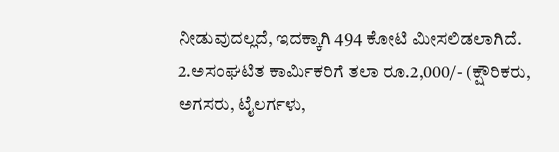ನೀಡುವುದಲ್ಲದೆ, ಇದಕ್ಕಾಗಿ 494 ಕೋಟಿ ಮೀಸಲಿಡಲಾಗಿದೆ.
2.ಅಸಂಘಟಿತ ಕಾರ್ಮಿಕರಿಗೆ ತಲಾ ರೂ.2,000/- (ಕ್ಷೌರಿಕರು, ಅಗಸರು, ಟೈಲರ್ಗಳು,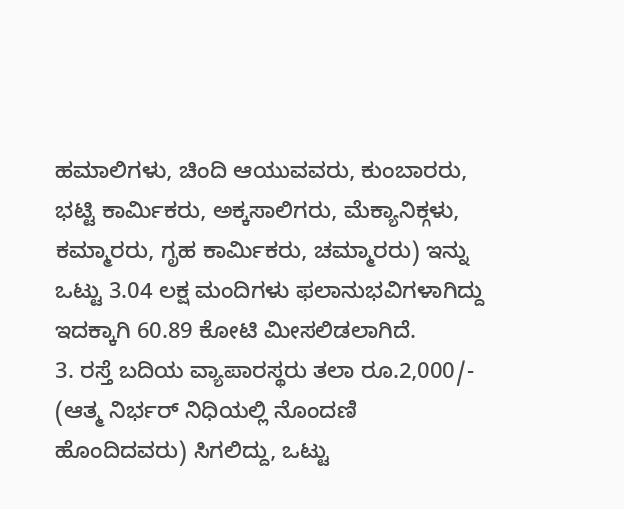ಹಮಾಲಿಗಳು, ಚಿಂದಿ ಆಯುವವರು, ಕುಂಬಾರರು, ಭಟ್ಟಿ ಕಾರ್ಮಿಕರು, ಅಕ್ಕಸಾಲಿಗರು, ಮೆಕ್ಯಾನಿಕ್ಗಳು, ಕಮ್ಮಾರರು, ಗೃಹ ಕಾರ್ಮಿಕರು, ಚಮ್ಮಾರರು) ಇನ್ನು ಒಟ್ಟು 3.04 ಲಕ್ಷ ಮಂದಿಗಳು ಫಲಾನುಭವಿಗಳಾಗಿದ್ದು ಇದಕ್ಕಾಗಿ 60.89 ಕೋಟಿ ಮೀಸಲಿಡಲಾಗಿದೆ.
3. ರಸ್ತೆ ಬದಿಯ ವ್ಯಾಪಾರಸ್ಥರು ತಲಾ ರೂ.2,000/- (ಆತ್ಮ ನಿರ್ಭರ್ ನಿಧಿಯಲ್ಲಿ ನೊಂದಣಿ ಹೊಂದಿದವರು) ಸಿಗಲಿದ್ದು, ಒಟ್ಟು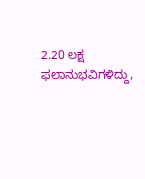2.20 ಲಕ್ಷ ಫಲಾನುಭವಿಗಳಿದ್ದು,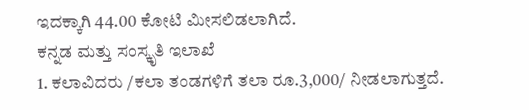ಇದಕ್ಕಾಗಿ 44.00 ಕೋಟಿ ಮೀಸಲಿಡಲಾಗಿದೆ.
ಕನ್ನಡ ಮತ್ತು ಸಂಸ್ಕೃತಿ ಇಲಾಖೆ
1. ಕಲಾವಿದರು /ಕಲಾ ತಂಡಗಳಿಗೆ ತಲಾ ರೂ.3,000/ ನೀಡಲಾಗುತ್ತದೆ.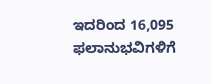ಇದರಿಂದ 16,095 ಫಲಾನುಭವಿಗಳಿಗೆ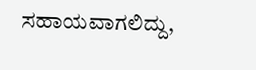ಸಹಾಯವಾಗಲಿದ್ದು,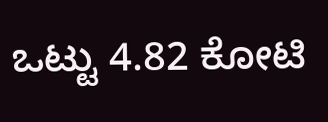ಒಟ್ಟು 4.82 ಕೋಟಿ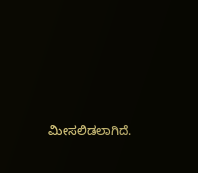ಮೀಸಲಿಡಲಾಗಿದೆ.